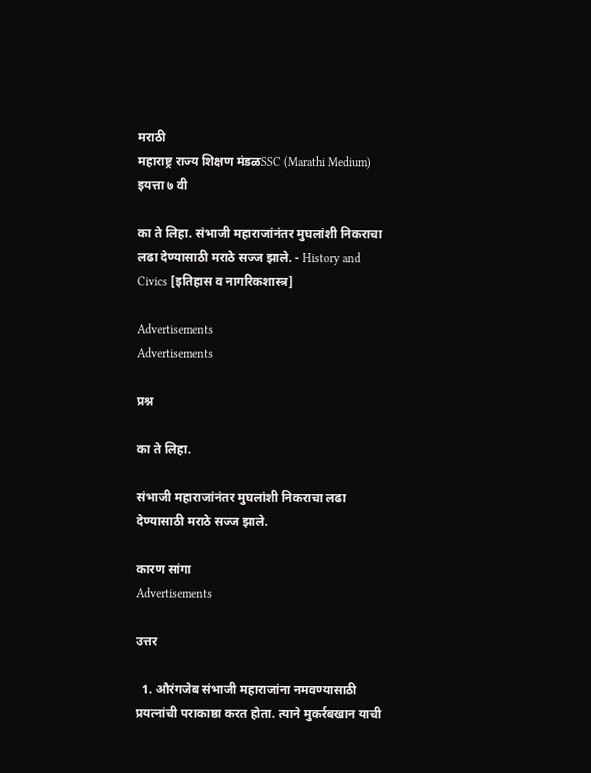मराठी
महाराष्ट्र राज्य शिक्षण मंडळSSC (Marathi Medium) इयत्ता ७ वी

का ते लिहा. संभाजी महाराजांनंतर मुघलांशी निकराचा लढा देण्यासाठी मराठे सज्ज झाले. - History and Civics [इतिहास व नागरिकशास्त्र]

Advertisements
Advertisements

प्रश्न

का ते लिहा.

संभाजी महाराजांनंतर मुघलांशी निकराचा लढा देण्यासाठी मराठे सज्ज झाले.

कारण सांगा
Advertisements

उत्तर

  1. औरंगजेब संभाजी महाराजांना नमवण्यासाठी प्रयत्नांची पराकाष्ठा करत होता. त्याने मुकर्रबखान याची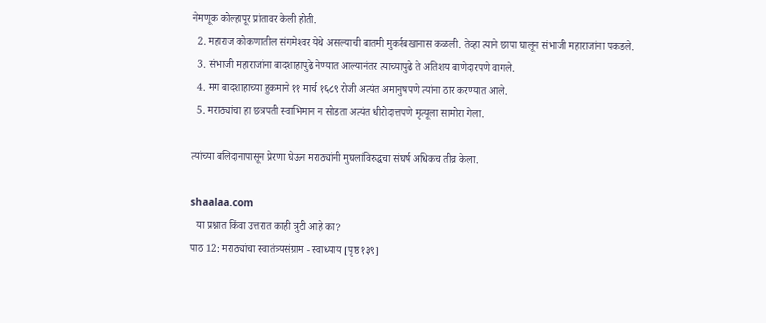नेमणूक कोल्हापूर प्रांतावर केली होती.
  2. महाराज कोकणातील संगमेश्‍वर येथे असल्याची बातमी मुकर्रबखानास कळली. तेव्हा त्याने छापा घालून संभाजी महाराजांना पकडले.
  3. संभाजी महाराजांना बादशाहापुढे नेण्यात आल्यानंतर त्याच्यापुढे ते अतिशय बाणेदारपणे वागले.
  4. मग बादशाहाच्या हुकमाने ११ मार्च १६८९ रोजी अत्यंत अमानुषपणे त्यांना ठार करण्यात आले.
  5. मराठ्यांचा हा छत्रपती स्वाभिमान न सोडता अत्यंत धीरोदात्तपणे मृत्यूला सामोरा गेला.

त्यांच्या बलिदानापासून प्रेरणा घेऊन मराठ्यांनी मुघलांविरुद्धचा संघर्ष अधिकच तीव्र केला.

shaalaa.com
  या प्रश्नात किंवा उत्तरात काही त्रुटी आहे का?
पाठ 12: मराठ्यांचा स्वातंत्र्यसंग्राम - स्वाध्याय [पृष्ठ १३९]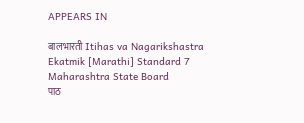APPEARS IN

बालभारती Itihas va Nagarikshastra Ekatmik [Marathi] Standard 7 Maharashtra State Board
पाठ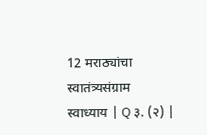12 मराठ्यांचा स्वातंत्र्यसंग्राम
स्वाध्याय | Q ३. (२) |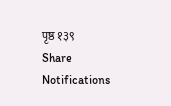पृष्ठ १३९
Share
Notifications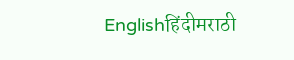Englishहिंदीमराठी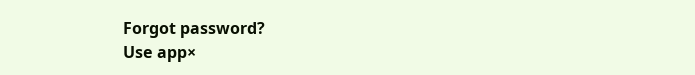Forgot password?
Use app×